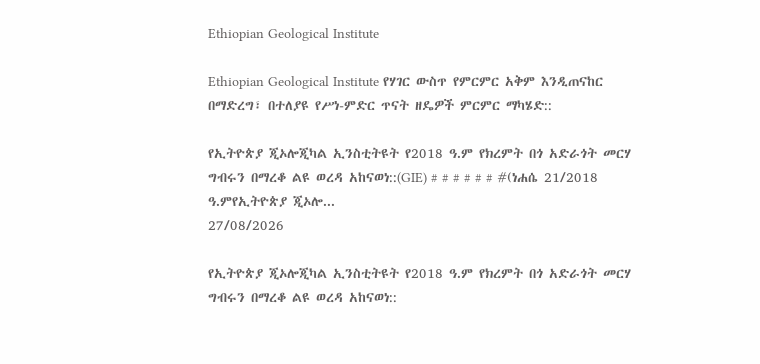Ethiopian Geological Institute

Ethiopian Geological Institute የሃገር ውስጥ የምርምር አቅም እንዲጠናከር በማድረግ፣ በተለያዩ የሥነ-ምድር ጥናት ዘዴዎች ምርምር ማካሄድ::

የኢትዮጵያ ጂኦሎጂካል ኢንስቲትዩት የ2018 ዓ.ም የክረምት በጎ አድራጎት መርሃ ግብሩን በማረቆ ልዩ ወረዳ አከናወነ::(GIE) # # # # # # #(ነሐሴ 21/2018 ዓ.ምየኢትዮጵያ ጂኦሎ...
27/08/2026

የኢትዮጵያ ጂኦሎጂካል ኢንስቲትዩት የ2018 ዓ.ም የክረምት በጎ አድራጎት መርሃ ግብሩን በማረቆ ልዩ ወረዳ አከናወነ::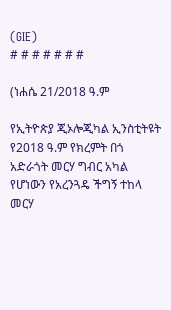(GIE)
# # # # # # #

(ነሐሴ 21/2018 ዓ.ም

የኢትዮጵያ ጂኦሎጂካል ኢንስቲትዩት የ2018 ዓ.ም የክረምት በጎ አድራጎት መርሃ ግብር አካል የሆነውን የአረንጓዴ ችግኝ ተከላ መርሃ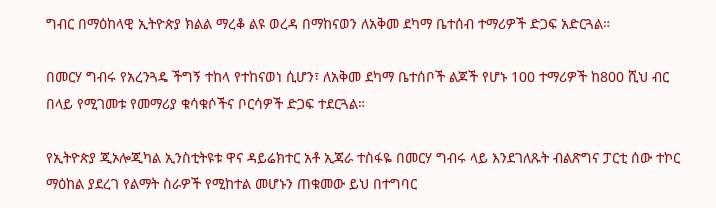ግብር በማዕከላዊ ኢትዮጵያ ክልል ማረቆ ልዩ ወረዳ በማከናወን ለአቅመ ደካማ ቤተሰብ ተማሪዎች ድጋፍ አድርጓል።

በመርሃ ግብሩ የአረንጓዴ ችግኝ ተከላ የተከናወነ ሲሆን፣ ለአቅመ ደካማ ቤተሰቦች ልጆች የሆኑ 100 ተማሪዎች ከ800 ሺህ ብር በላይ የሚገመቱ የመማሪያ ቁሳቁሶችና ቦርሳዎች ድጋፍ ተደርጓል።

የኢትዮጵያ ጂኦሎጂካል ኢንስቲትዩቱ ዋና ዳይሬክተር አቶ ኢጃራ ተስፋዬ በመርሃ ግብሩ ላይ እንደገለጹት ብልጽግና ፓርቲ ሰው ተኮር ማዕከል ያደረገ የልማት ስራዎች የሚከተል መሆኑን ጠቁመው ይህ በተግባር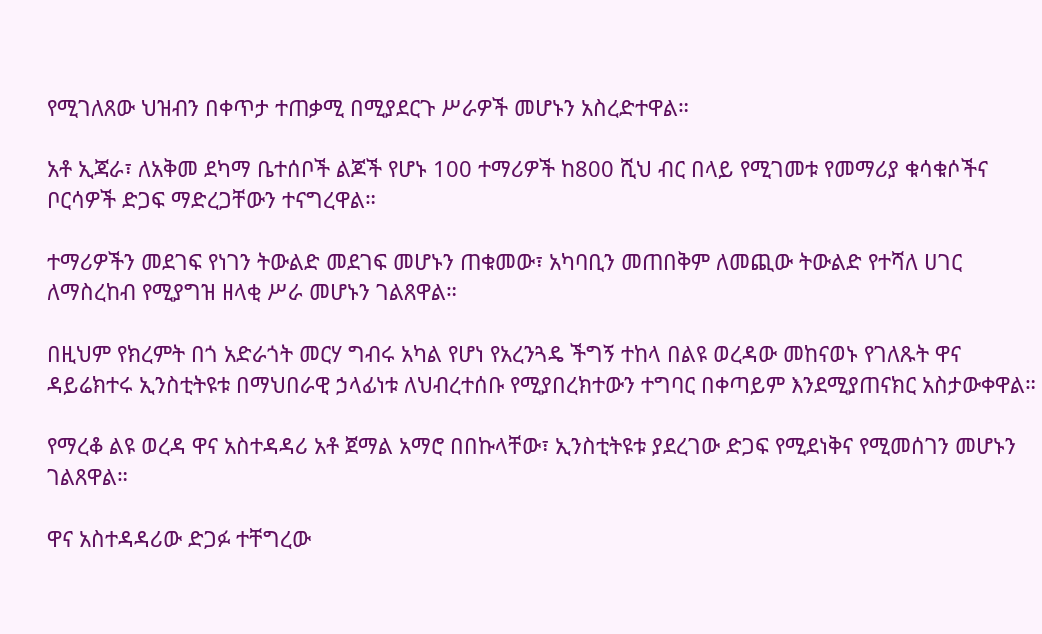የሚገለጸው ህዝብን በቀጥታ ተጠቃሚ በሚያደርጉ ሥራዎች መሆኑን አስረድተዋል።

አቶ ኢጃራ፣ ለአቅመ ደካማ ቤተሰቦች ልጆች የሆኑ 100 ተማሪዎች ከ800 ሺህ ብር በላይ የሚገመቱ የመማሪያ ቁሳቁሶችና ቦርሳዎች ድጋፍ ማድረጋቸውን ተናግረዋል።

ተማሪዎችን መደገፍ የነገን ትውልድ መደገፍ መሆኑን ጠቁመው፣ አካባቢን መጠበቅም ለመጪው ትውልድ የተሻለ ሀገር ለማስረከብ የሚያግዝ ዘላቂ ሥራ መሆኑን ገልጸዋል።

በዚህም የክረምት በጎ አድራጎት መርሃ ግብሩ አካል የሆነ የአረንጓዴ ችግኝ ተከላ በልዩ ወረዳው መከናወኑ የገለጹት ዋና ዳይሬክተሩ ኢንስቲትዩቱ በማህበራዊ ኃላፊነቱ ለህብረተሰቡ የሚያበረክተውን ተግባር በቀጣይም እንደሚያጠናክር አስታውቀዋል።

የማረቆ ልዩ ወረዳ ዋና አስተዳዳሪ አቶ ጀማል አማሮ በበኩላቸው፣ ኢንስቲትዩቱ ያደረገው ድጋፍ የሚደነቅና የሚመሰገን መሆኑን ገልጸዋል።

ዋና አስተዳዳሪው ድጋፉ ተቸግረው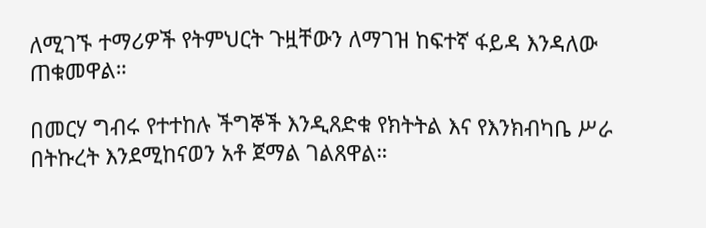ለሚገኙ ተማሪዎች የትምህርት ጉዟቸውን ለማገዝ ከፍተኛ ፋይዳ እንዳለው ጠቁመዋል።

በመርሃ ግብሩ የተተከሉ ችግኞች እንዲጸድቁ የክትትል እና የእንክብካቤ ሥራ በትኩረት እንደሚከናወን አቶ ጀማል ገልጸዋል።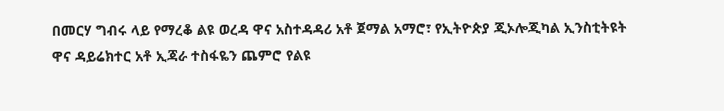በመርሃ ግብሩ ላይ የማረቆ ልዩ ወረዳ ዋና አስተዳዳሪ አቶ ጀማል አማሮ፣ የኢትዮጵያ ጂኦሎጂካል ኢንስቲትዩት ዋና ዳይሬክተር አቶ ኢጃራ ተስፋዬን ጨምሮ የልዩ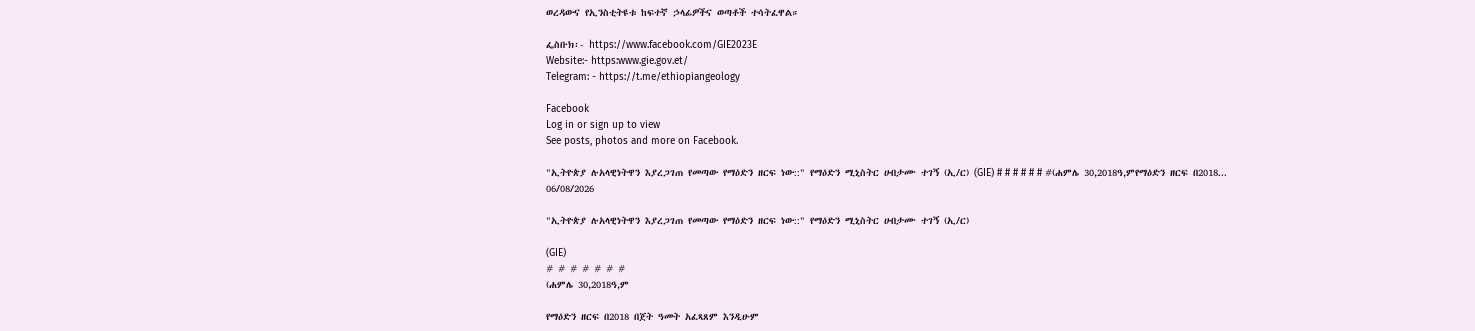ወረዳውና የኢንስቲትዩቱ ከፍተኛ ኃላፊዎችና ወጣቶች ተሳትፈዋል።

ፌስቡክ፡- https://www.facebook.com/GIE2023E
Website:- https:www.gie.gov.et/
Telegram: - https://t.me/ethiopiangeology

Facebook
Log in or sign up to view
See posts, photos and more on Facebook.

"ኢትዮጵያ ሉአላዊነትዋን እያረጋገጠ የመጣው የማዕድን ዘርፍ ነው::" የማዕድን ሚኒስትር ሀብታሙ ተገኝ (ኢ/ር) (GIE) # # # # # # #(ሐምሌ 30,2018ዓ,ምየማዕድን ዘርፍ በ2018...
06/08/2026

"ኢትዮጵያ ሉአላዊነትዋን እያረጋገጠ የመጣው የማዕድን ዘርፍ ነው::" የማዕድን ሚኒስትር ሀብታሙ ተገኝ (ኢ/ር)

(GIE)
# # # # # # #
(ሐምሌ 30,2018ዓ,ም

የማዕድን ዘርፍ በ2018 በጀት ዓመት አፈጻጸም እንዲሁም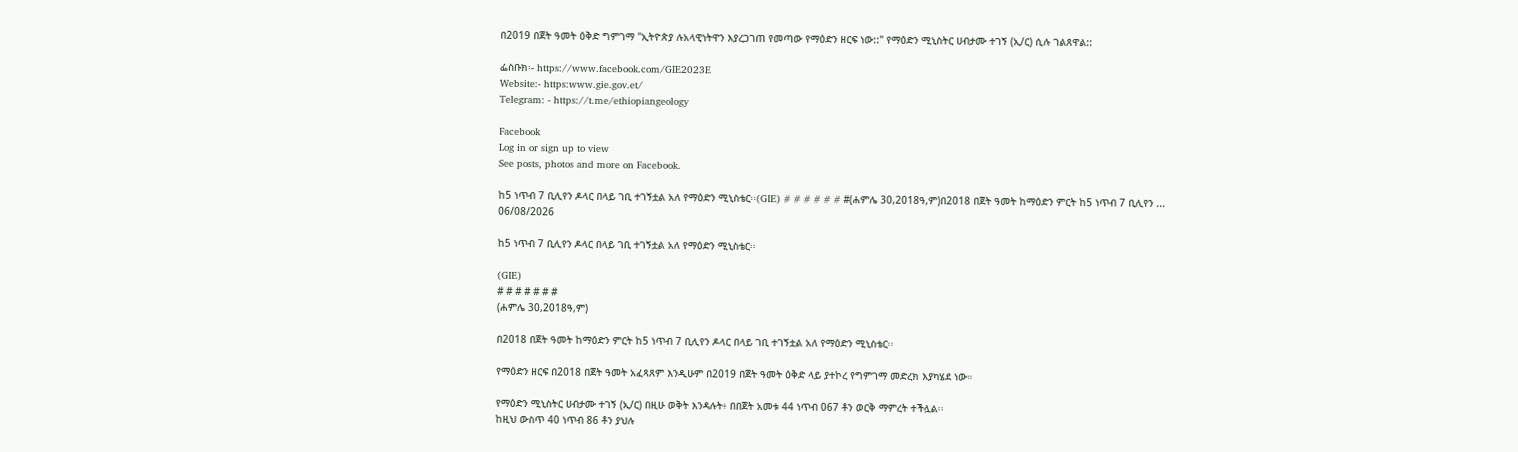በ2019 በጀት ዓመት ዕቅድ ግምገማ "ኢትዮጵያ ሉአላዊነትዋን እያረጋገጠ የመጣው የማዕድን ዘርፍ ነው::" የማዕድን ሚኒስትር ሀብታሙ ተገኝ (ኢ/ር) ሲሉ ገልጸዋል::

ፌስቡክ፡- https://www.facebook.com/GIE2023E
Website:- https:www.gie.gov.et/
Telegram: - https://t.me/ethiopiangeology

Facebook
Log in or sign up to view
See posts, photos and more on Facebook.

ከ5 ነጥብ 7 ቢሊየን ዶላር በላይ ገቢ ተገኝቷል አለ የማዕድን ሚኒስቴር፡፡(GIE) # # # # # # #(ሐምሌ 30,2018ዓ,ም)በ2018 በጀት ዓመት ከማዕድን ምርት ከ5 ነጥብ 7 ቢሊየን ...
06/08/2026

ከ5 ነጥብ 7 ቢሊየን ዶላር በላይ ገቢ ተገኝቷል አለ የማዕድን ሚኒስቴር፡፡

(GIE)
# # # # # # #
(ሐምሌ 30,2018ዓ,ም)

በ2018 በጀት ዓመት ከማዕድን ምርት ከ5 ነጥብ 7 ቢሊየን ዶላር በላይ ገቢ ተገኝቷል አለ የማዕድን ሚኒስቴር፡፡

የማዕድን ዘርፍ በ2018 በጀት ዓመት አፈጻጸም እንዲሁም በ2019 በጀት ዓመት ዕቅድ ላይ ያተኮረ የግምገማ መድረክ እያካሄደ ነው።

የማዕድን ሚኒስትር ሀብታሙ ተገኝ (ኢ/ር) በዚሁ ወቅት እንዳሉት፥ በበጀት አመቱ 44 ነጥብ 067 ቶን ወርቅ ማምረት ተችሏል፡፡
ከዚህ ውስጥ 40 ነጥብ 86 ቶን ያህሉ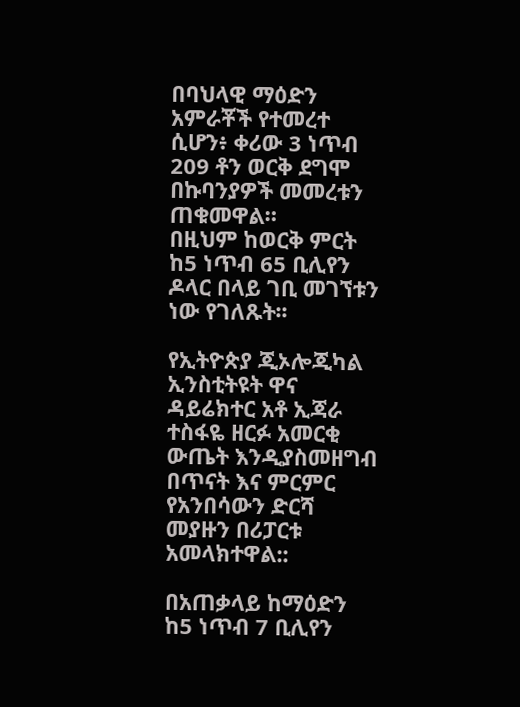በባህላዊ ማዕድን አምራቾች የተመረተ ሲሆን፥ ቀሪው 3 ነጥብ 209 ቶን ወርቅ ደግሞ በኩባንያዎች መመረቱን ጠቁመዋል።
በዚህም ከወርቅ ምርት ከ5 ነጥብ 65 ቢሊየን ዶላር በላይ ገቢ መገኘቱን ነው የገለጹት፡፡

የኢትዮጵያ ጂኦሎጂካል ኢንስቲትዩት ዋና ዳይሬክተር አቶ ኢጃራ ተስፋዬ ዘርፉ አመርቂ ውጤት እንዲያስመዘግብ በጥናት እና ምርምር የአንበሳውን ድርሻ መያዙን በሪፓርቱ አመላክተዋል::

በአጠቃላይ ከማዕድን ከ5 ነጥብ 7 ቢሊየን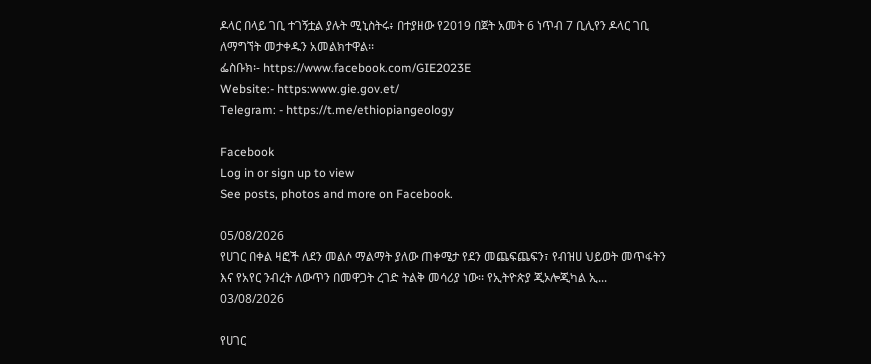ዶላር በላይ ገቢ ተገኝቷል ያሉት ሚኒስትሩ፥ በተያዘው የ2019 በጀት አመት 6 ነጥብ 7 ቢሊየን ዶላር ገቢ ለማግኘት መታቀዱን አመልክተዋል፡፡
ፌስቡክ፡- https://www.facebook.com/GIE2023E
Website:- https:www.gie.gov.et/
Telegram: - https://t.me/ethiopiangeology

Facebook
Log in or sign up to view
See posts, photos and more on Facebook.

05/08/2026
የሀገር በቀል ዛፎች ለደን መልሶ ማልማት ያለው ጠቀሜታ የደን መጨፍጨፍን፣ የብዝሀ ህይወት መጥፋትን እና የአየር ንብረት ለውጥን በመዋጋት ረገድ ትልቅ መሳሪያ ነው፡፡ የኢትዮጵያ ጂኦሎጂካል ኢ...
03/08/2026

የሀገር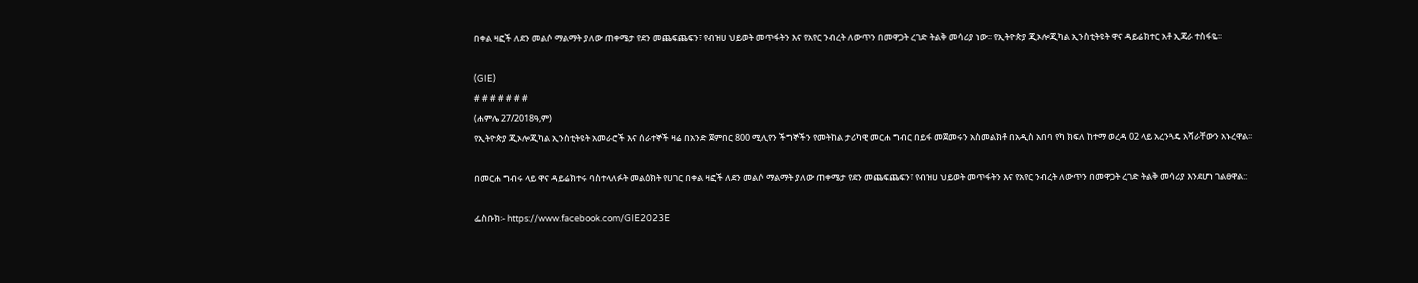በቀል ዛፎች ለደን መልሶ ማልማት ያለው ጠቀሜታ የደን መጨፍጨፍን፣ የብዝሀ ህይወት መጥፋትን እና የአየር ንብረት ለውጥን በመዋጋት ረገድ ትልቅ መሳሪያ ነው፡፡ የኢትዮጵያ ጂኦሎጂካል ኢንስቲትዩት ዋና ዳይሬክተር አቶ ኢጃራ ተስፋዬ፡፡

(GIE)
# # # # # # #
(ሐምሌ 27/2018ዓ,ም)
የኢትዮጵያ ጂኦሎጂካል ኢንስቲትዩት አመራሮች እና ሰራተኞች ዛሬ በአንድ ጀምበር 800 ሚሊየን ችግኞችን የመትከል ታሪካዊ መርሐ ግብር በይፋ መጀመሩን አስመልክቶ በአዲስ አበባ የካ ክፍለ ከተማ ወረዳ 02 ላይ አረንጓዴ አሻራቸውን አኑረዋል፡፡

በመርሐ ግብሩ ላይ ዋና ዳይሬክተሩ ባስተላለፉት መልዕክት የሀገር በቀል ዛፎች ለደን መልሶ ማልማት ያለው ጠቀሜታ የደን መጨፍጨፍን፣ የብዝሀ ህይወት መጥፋትን እና የአየር ንብረት ለውጥን በመዋጋት ረገድ ትልቅ መሳሪያ እንደሆነ ገልፀዋል::

ፌስቡክ፡- https://www.facebook.com/GIE2023E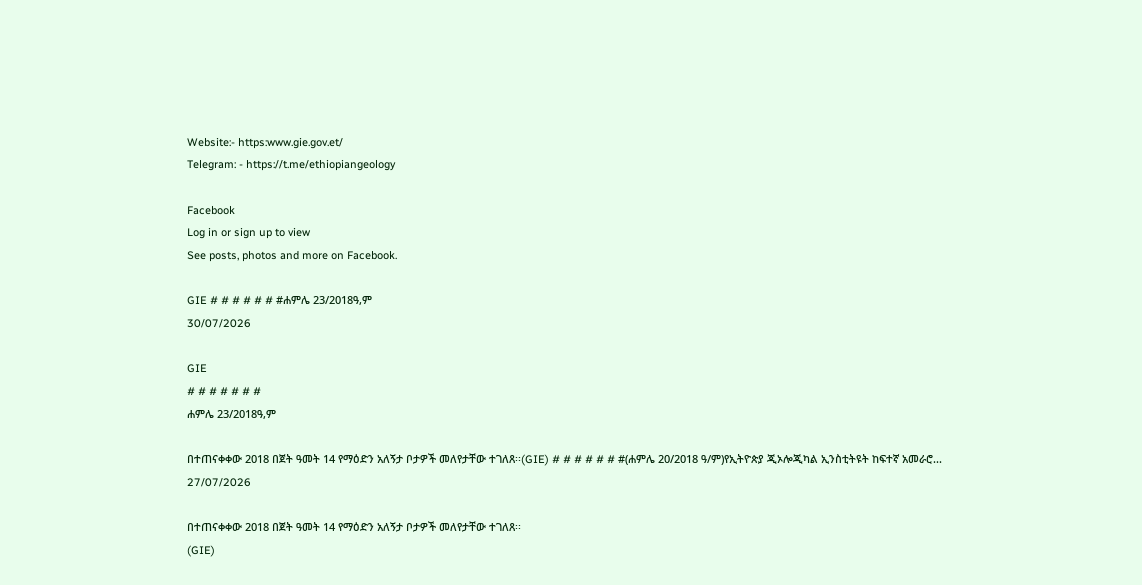Website:- https:www.gie.gov.et/
Telegram: - https://t.me/ethiopiangeology

Facebook
Log in or sign up to view
See posts, photos and more on Facebook.

GIE # # # # # # #ሐምሌ 23/2018ዓ,ም
30/07/2026

GIE
# # # # # # #
ሐምሌ 23/2018ዓ,ም

በተጠናቀቀው 2018 በጀት ዓመት 14 የማዕድን አለኝታ ቦታዎች መለየታቸው ተገለጸ፡፡(GIE) # # # # # # #(ሐምሌ 20/2018 ዓ/ም)የኢትዮጵያ ጂኦሎጂካል ኢንስቲትዩት ከፍተኛ አመራሮ...
27/07/2026

በተጠናቀቀው 2018 በጀት ዓመት 14 የማዕድን አለኝታ ቦታዎች መለየታቸው ተገለጸ፡፡
(GIE)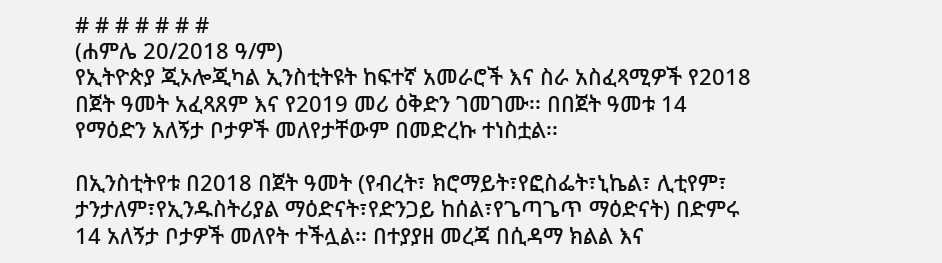# # # # # # #
(ሐምሌ 20/2018 ዓ/ም)
የኢትዮጵያ ጂኦሎጂካል ኢንስቲትዩት ከፍተኛ አመራሮች እና ስራ አስፈጻሚዎች የ2018 በጀት ዓመት አፈጻጸም እና የ2019 መሪ ዕቅድን ገመገሙ፡፡ በበጀት ዓመቱ 14 የማዕድን አለኝታ ቦታዎች መለየታቸውም በመድረኩ ተነስቷል፡፡

በኢንስቲትየቱ በ2018 በጀት ዓመት (የብረት፣ ክሮማይት፣የፎስፌት፣ኒኬል፣ ሊቲየም፣ ታንታለም፣የኢንዱስትሪያል ማዕድናት፣የድንጋይ ከሰል፣የጌጣጌጥ ማዕድናት) በድምሩ 14 አለኝታ ቦታዎች መለየት ተችሏል፡፡ በተያያዘ መረጃ በሲዳማ ክልል እና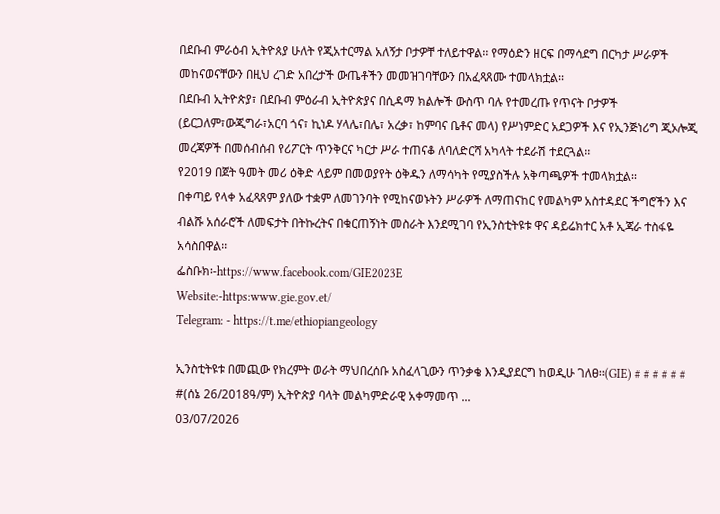በደቡብ ምራዕብ ኢትዮጰያ ሁለት የጂአተርማል አለኝታ ቦታዎቸ ተለይተዋል፡፡ የማዕድን ዘርፍ በማሳደግ በርካታ ሥራዎች መከናወናቸውን በዚህ ረገድ አበረታች ውጤቶችን መመዝገባቸውን በአፈጻጸሙ ተመላክቷል፡፡
በደቡብ ኢትዮጵያ፣ በደቡብ ምዕራብ ኢትዮጵያና በሲዳማ ክልሎች ውስጥ ባሉ የተመረጡ የጥናት ቦታዎች (ይርጋለም፣ውጂግራ፣አርባ ጎና፣ ኪነዶ ሃላሌ፣በሌ፣ አረቃ፣ ከምባና ቤቶና መላ) የሥነምድር አደጋዎች እና የኢንጅነሪግ ጂኦሎጂ መረጃዎች በመሰብሰብ የሪፖርት ጥንቅርና ካርታ ሥራ ተጠናቆ ለባለድርሻ አካላት ተደራሽ ተደርጓል፡፡
የ2019 በጀት ዓመት መሪ ዕቅድ ላይም በመወያየት ዕቅዱን ለማሳካት የሚያስችሉ አቅጣጫዎች ተመላክቷል፡፡
በቀጣይ የላቀ አፈጻጸም ያለው ተቋም ለመገንባት የሚከናወኑትን ሥራዎች ለማጠናከር የመልካም አስተዳደር ችግሮችን እና ብልሹ አሰራሮች ለመፍታት በትኩረትና በቁርጠኝነት መስራት እንደሚገባ የኢንስቲትዩቱ ዋና ዳይሬክተር አቶ ኢጃራ ተስፋዬ አሳስበዋል፡፡
ፌስቡክ፡-https://www.facebook.com/GIE2023E
Website:-https:www.gie.gov.et/
Telegram: - https://t.me/ethiopiangeology

ኢንስቲትዩቱ በመጪው የክረምት ወራት ማህበረሰቡ አስፈላጊውን ጥንቃቄ እንዲያደርግ ከወዲሁ ገለፀ፡፡(GIE) # # # # # # #(ሰኔ 26/2018ዓ/ም) ኢትዮጵያ ባላት መልካምድራዊ አቀማመጥ ...
03/07/2026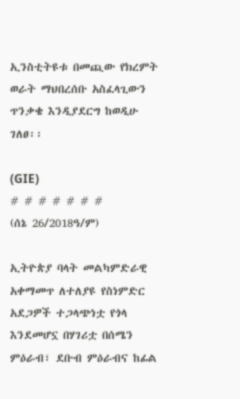ኢንስቲትዩቱ በመጪው የክረምት ወራት ማህበረሰቡ አስፈላጊውን ጥንቃቄ እንዲያደርግ ከወዲሁ ገለፀ፡፡

(GIE)
# # # # # # #
(ሰኔ 26/2018ዓ/ም)

ኢትዮጵያ ባላት መልካምድራዊ አቀማመጥ ለተለያዩ የስነምድር አደጋዎች ተጋላጭነቷ የጎላ እንደመሆኗ በሃገሪቷ በሰሜን ምዕራብ፣ ደቡብ ምዕራብና ከፊል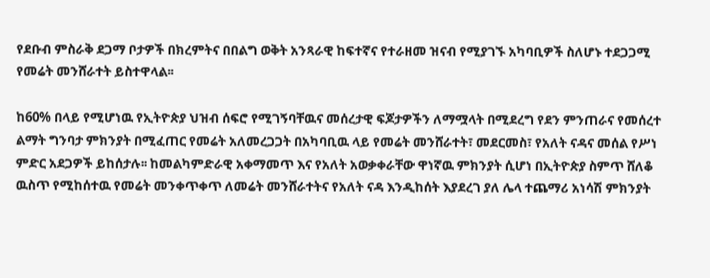የደቡብ ምስራቅ ደጋማ ቦታዎች በክረምትና በበልግ ወቅት አንጻራዊ ከፍተኛና የተራዘመ ዝናብ የሚያገኙ አካባቢዎች ስለሆኑ ተደጋጋሚ የመሬት መንሸራተት ይስተዋላል፡፡

ከ60% በላይ የሚሆነዉ የኢትዮጵያ ህዝብ ሰፍሮ የሚገኝባቸዉና መሰረታዊ ፍጆታዎችን ለማሟላት በሚደረግ የደን ምንጠራና የመሰረተ ልማት ግንባታ ምክንያት በሚፈጠር የመሬት አለመረጋጋት በአካባቢዉ ላይ የመሬት መንሸራተት፣ መደርመስ፣ የአለት ናዳና መሰል የሥነ ምድር አደጋዎች ይከሰታሉ፡፡ ከመልካምድራዊ አቀማመጥ እና የአለት አወቃቀራቸው ዋነኛዉ ምክንያት ሲሆነ በኢትዮጵያ ስምጥ ሸለቆ ዉስጥ የሚከሰተዉ የመሬት መንቀጥቀጥ ለመሬት መንሸራተትና የአለት ናዳ እንዲከሰት እያደረገ ያለ ሌላ ተጨማሪ አነሳሽ ምክንያት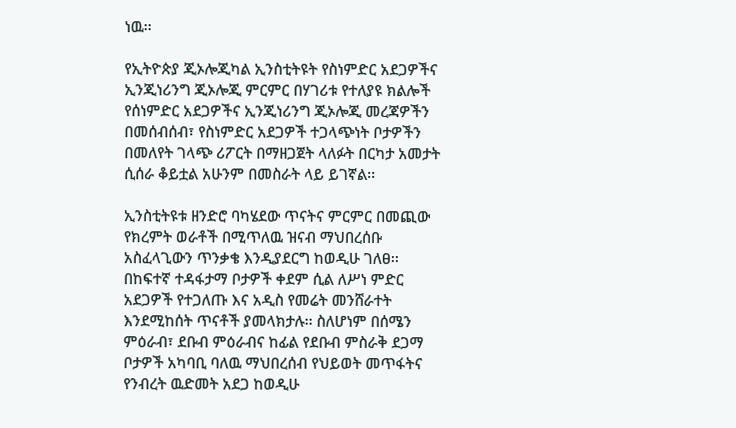ነዉ፡፡

የኢትዮጵያ ጂኦሎጂካል ኢንስቲትዩት የስነምድር አደጋዎችና ኢንጂነሪንግ ጂኦሎጂ ምርምር በሃገሪቱ የተለያዩ ክልሎች የሰነምድር አደጋዎችና ኢንጂነሪንግ ጂኦሎጂ መረጃዎችን በመሰብሰብ፣ የስነምድር አደጋዎች ተጋላጭነት ቦታዎችን በመለየት ገላጭ ሪፖርት በማዘጋጀት ላለፉት በርካታ አመታት ሲሰራ ቆይቷል አሁንም በመስራት ላይ ይገኛል፡፡

ኢንስቲትዩቱ ዘንድሮ ባካሄደው ጥናትና ምርምር በመጪው የክረምት ወራቶች በሚጥለዉ ዝናብ ማህበረሰቡ አስፈላጊውን ጥንቃቄ እንዲያደርግ ከወዲሁ ገለፀ፡፡ በከፍተኛ ተዳፋታማ ቦታዎች ቀደም ሲል ለሥነ ምድር አደጋዎች የተጋለጡ እና አዲስ የመሬት መንሸራተት እንደሚከሰት ጥናቶች ያመላክታሉ፡፡ ስለሆነም በሰሜን ምዕራብ፣ ደቡብ ምዕራብና ከፊል የደቡብ ምስራቅ ደጋማ ቦታዎች አካባቢ ባለዉ ማህበረሰብ የህይወት መጥፋትና የንብረት ዉድመት አደጋ ከወዲሁ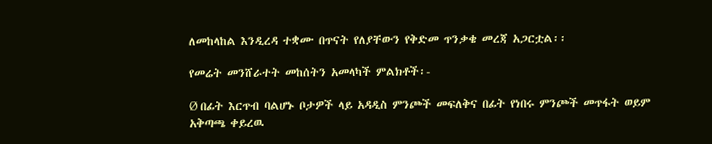ለመከላከል እንዲረዳ ተቋሙ በጥናት የለያቸውን የቅድመ ጥንቃቄ መረጃ አጋርቷል፡፡

የመሬት መንሸራተት መከሰትን አመላካች ምልክቶች፡-

Ø በፊት እርጥብ ባልሆኑ ቦታዎች ላይ አዳዲስ ምንጮች መፍለቅና በፊት የነበሩ ምንጮች መጥፋት ወይም አቅጣጫ ቀይረዉ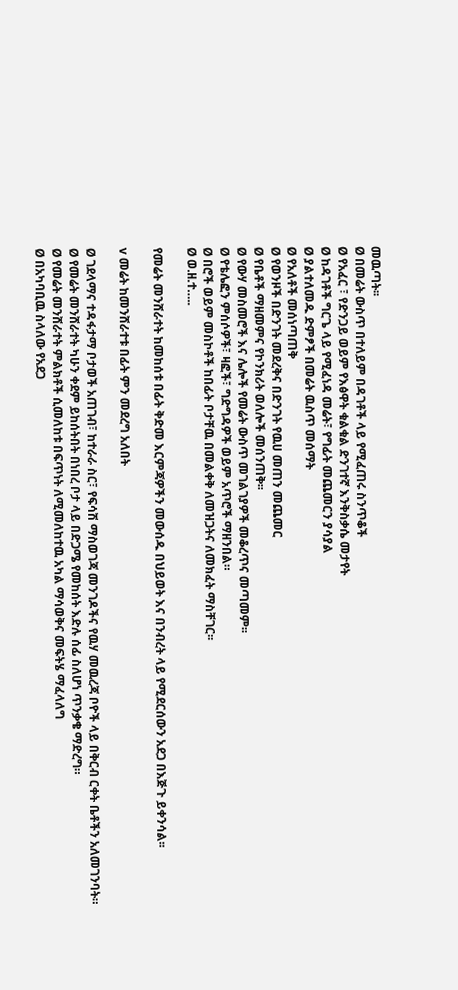መዉጣት፡፡
Ø በመሬት ውስጥ በተለይም በዳገቶች ላይ የሚፈጠሩ ስንጥቆች
Ø የአፈር ፣ የድንጋይ ወይም የእፅዋት ቁልቁል ድንገተኛ እንቅስቃሴ መታየት
Ø ከዳገቶች ግርጌ ላይ የሚፈነዳ መሬት፣ የግፊት መጨመርን ያሳያል
Ø ያልተለመዱ ድምፆች በመሬት ዉስጥ መሰማት
Ø የአለቶች መሰነጣጠቅ
Ø የወንዞች በድንገት መደረቅና በድንገት የዉሀ መጠን መጨመር
Ø የቤቶች ማዘመምና የኮንክሪት ወለሎች መሰንጠቅ፡፡
Ø የውሃ መስመሮች እና ሌሎች የመሬት ውስጥ መገልገያዎች መቆረጥና መጣመም፡፡
Ø የቴሌፎን ምሰሶዎች፣ ዛፎች፣ ግድግዳዎች ወይም አጥሮች ማዘንበል።
Ø በሮች ወይም መስኮቶች ከበፊት ቦታቸዉ በመልቀቅ ለመዝጋትና ለመክፈት ማስቸገር፡፡
Ø ወ.ዘ.ተ…..

የመሬት መንሸራተት ከመከሰቱ በፊት ቅድመ እርምጃዎችን መውሰዱ በህይወት እና በንብረት ላይ የሚደርሰውን አደጋ በእጅጉ ይቀንሳል፡፡

v መሬት ከመንሸራተቱ በፊት ምን መደረግ አለበት

Ø ገደላማና ተዳፋታማ ቦታወች አጠገብ፣ ከተራራ ስር፣ የፍሳሽ ማስወገጃ መንገዶችና የዉሃ መዉረጃ ቦዮች ላይ በቅርብ ርቀት ቤቶችን አለመገንባት።
Ø የመሬት መንሸራተት ካሁን ቀደም ይከሰትበት በነበረ ቦታ ላይ በድጋሜ የመከሰት እድሉ ሰፊ ስለሆነ ጥንቃቄ ማድረግ።
Ø የመሬት መንሸራተት ምልክቶች ሲመለከቱ በፍጥነት ለሚመለከተዉ አካል ማሳወቅና መፍትሄ ማፈላለግ
Ø በአካባቢዉ ስላለው የአደጋ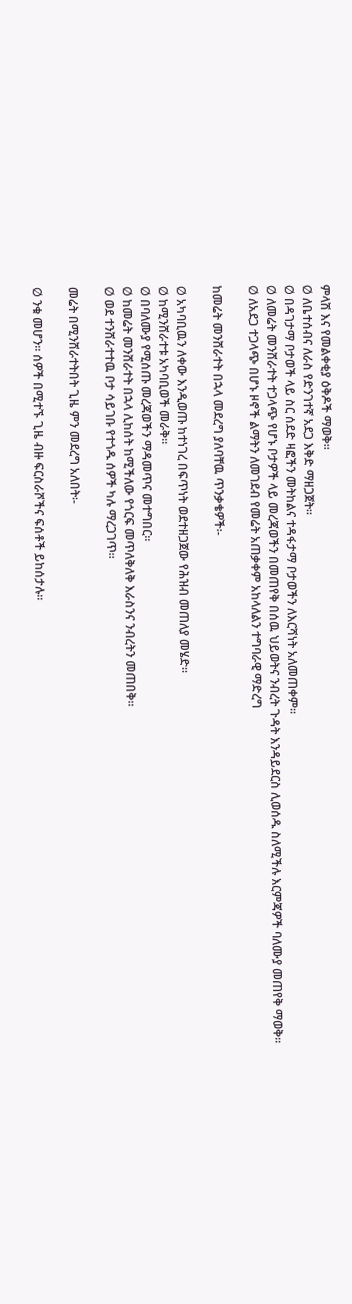ምላሽ እና የመልቀቂያ ዕቅዶች ማወቅ።
Ø ለቤተሰብና ለራስ የድንገተኛ አደጋ እቅድ ማዘጋጀት።
Ø በዳገታማ ቦታወች ላይ ስር ሰደድ ዛፎችን መትከልና ተዳፋታማ ቦታወችን ለእርሻነት አለመጠቀም፡፡
Ø ለመሬት መንሸራተት ተጋላጭ የሆኑ ቦታዎች ላይ መረጃወችን በመጠየቅ በሰዉ ህይወትና ንብረት ጉዳት እንዳይደርስ ሊወሰዱ ስለሚችሉ እርምጃዎች ባለሙያ መጠየቅ ማወቅ።
Ø ለአደጋ ተጋላጭ በሆኑ ዞኖች ልማትን ለመገደብ የመሬት አጠቃቀም አከላለልን ተግባራዊ ማድረግ

ከመሬት መንሸራተት በኋላ መደረግ ያለባቸዉ ጥንቃቄዎች፡-

Ø አካባቢዉን ለቀው እንዲወጡ ከተነገረ በፍጥነት ወደተዘጋጀው የሕዝብ መጠለያ መሄድ፡፡
Ø ከሚንሸራተቱ አካባቢወች መራቅ።
Ø በባለሙያ የሚሰጡ መረጃወችን ማዳመጥና መተግበር።
Ø ከመሬት መንሸራተት በኋላ ሊከሰት ከሚችለው የጎርፍ መጥለቅለቅ እራስንና ንብረትን መጠበቅ።
Ø ወደ ተንሸራተተዉ ቦታ ሳይገቡ የተጎዱ ሰዎች ካሉ ማረጋገጥ።

መሬት በሚንሸራተትበት ጊዜ ምን መደረግ አለበት፡-

Ø ንቁ መሆን። ሰዎች በሚተኙ ጊዜ ብዙ ፍርስራሾችና ፍሰቶች ይከሰታሉ።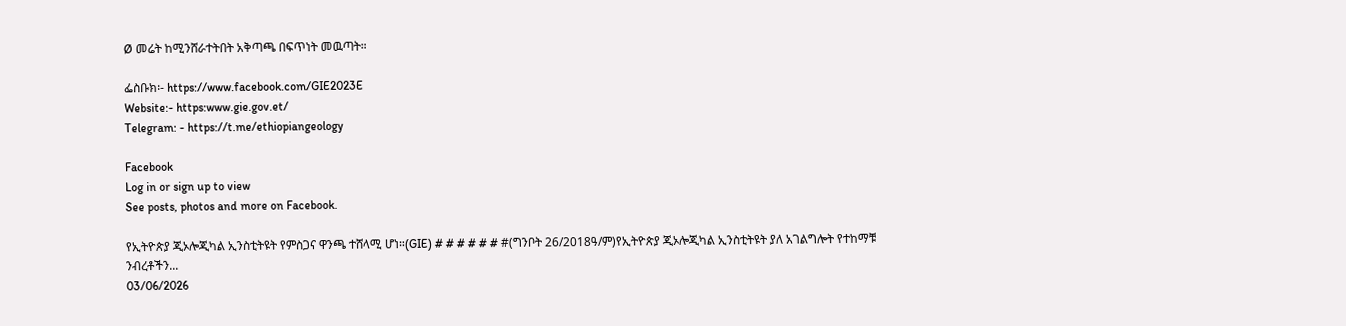Ø መሬት ከሚንሸራተትበት አቅጣጫ በፍጥነት መዉጣት።

ፌስቡክ፡- https://www.facebook.com/GIE2023E
Website:- https:www.gie.gov.et/
Telegram: - https://t.me/ethiopiangeology

Facebook
Log in or sign up to view
See posts, photos and more on Facebook.

የኢትዮጵያ ጂኦሎጂካል ኢንስቲትዩት የምስጋና ዋንጫ ተሸላሚ ሆነ።(GIE) # # # # # # #(ግንቦት 26/2018ዓ/ም)የኢትዮጵያ ጂኦሎጂካል ኢንስቲትዩት ያለ አገልግሎት የተከማቹ ንብረቶችን...
03/06/2026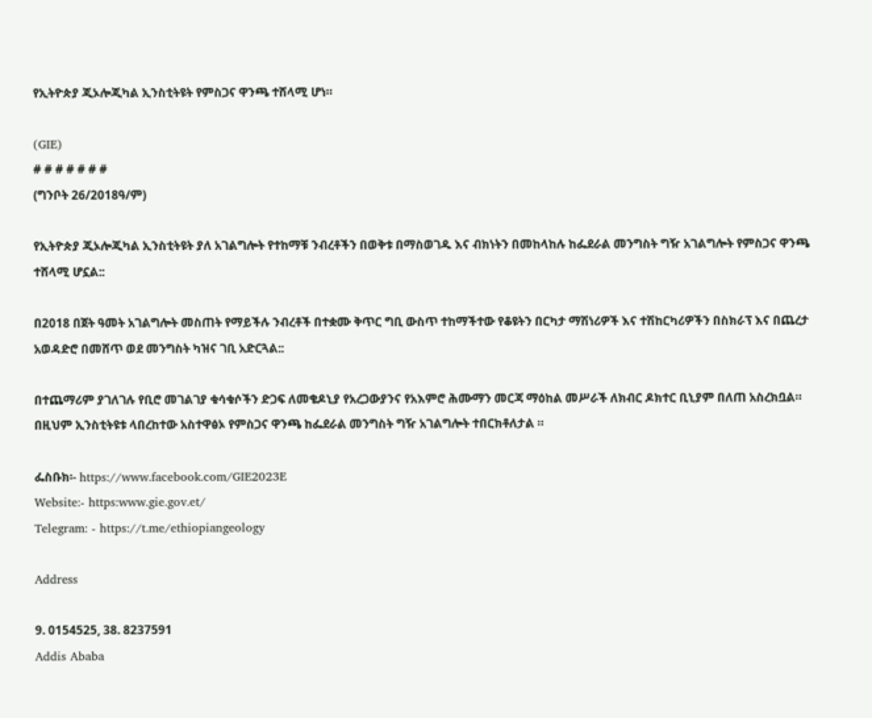የኢትዮጵያ ጂኦሎጂካል ኢንስቲትዩት የምስጋና ዋንጫ ተሸላሚ ሆነ።

(GIE)
# # # # # # #
(ግንቦት 26/2018ዓ/ም)

የኢትዮጵያ ጂኦሎጂካል ኢንስቲትዩት ያለ አገልግሎት የተከማቹ ንብረቶችን በወቅቱ በማስወገዱ እና ብክነትን በመከላከሉ ከፌደራል መንግስት ግዥ አገልግሎት የምስጋና ዋንጫ ተሸላሚ ሆኗል::

በ2018 በጀት ዓመት አገልግሎት መስጠት የማይችሉ ንብረቶች በተቋሙ ቅጥር ግቢ ውስጥ ተከማችተው የቆዩትን በርካታ ማሽነሪዎች እና ተሽከርካሪዎችን በስክራፕ እና በጨረታ አወዳድሮ በመሸጥ ወደ መንግስት ካዝና ገቢ አድርጓል::

በተጨማሪም ያገለገሉ የቢሮ መገልገያ ቁሳቁሶችን ድጋፍ ለመቄዶኒያ የአረጋውያንና የአእምሮ ሕሙማን መርጃ ማዕከል መሥራች ለክብር ዶክተር ቢኒያም በለጠ አስረክቧል። በዚህም ኢንስቲትዩቱ ላበረከተው አስተዋፅኦ የምስጋና ዋንጫ ከፌደራል መንግስት ግዥ አገልግሎት ተበርክቶለታል ።

ፌስቡክ፡- https://www.facebook.com/GIE2023E
Website:- https:www.gie.gov.et/
Telegram: - https://t.me/ethiopiangeology

Address

9. 0154525, 38. 8237591
Addis Ababa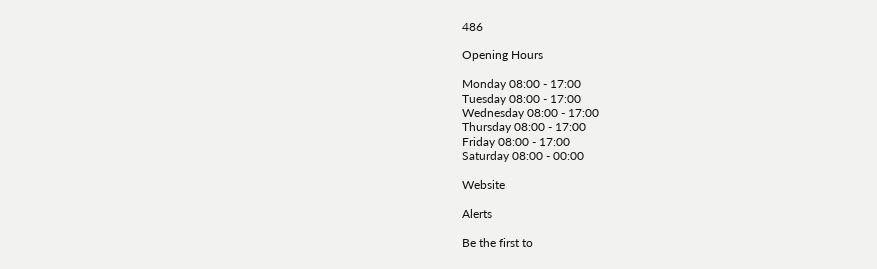486

Opening Hours

Monday 08:00 - 17:00
Tuesday 08:00 - 17:00
Wednesday 08:00 - 17:00
Thursday 08:00 - 17:00
Friday 08:00 - 17:00
Saturday 08:00 - 00:00

Website

Alerts

Be the first to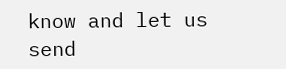know and let us send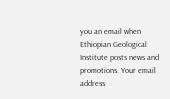you an email when Ethiopian Geological Institute posts news and promotions. Your email address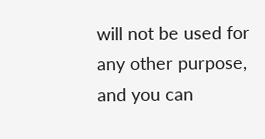will not be used for any other purpose, and you can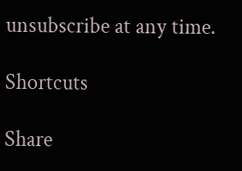unsubscribe at any time.

Shortcuts

Share